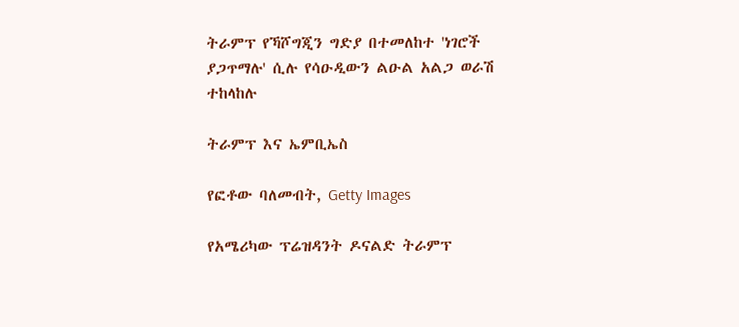ትራምፕ የኻሾግጂን ግድያ በተመለከተ 'ነገሮች ያጋጥማሉ' ሲሉ የሳዑዲውን ልዑል አልጋ ወራሽ ተከላከሉ

ትራምፕ እና ኤምቢኤስ

የፎቶው ባለመብት, Getty Images

የአሜሪካው ፕሬዝዳንት ዶናልድ ትራምፕ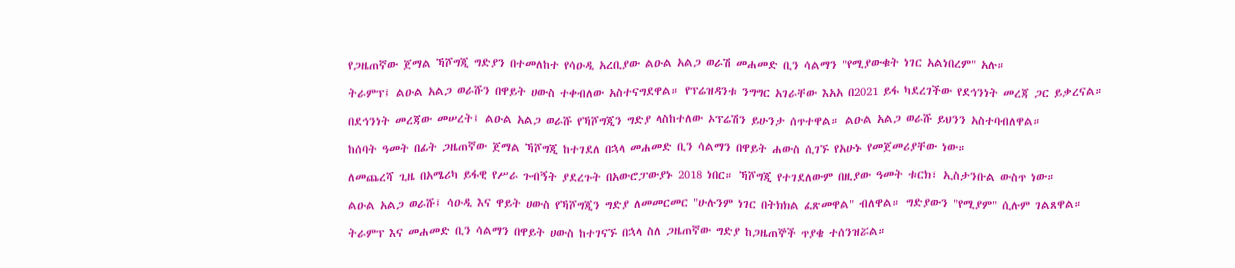የጋዜጠኛው ጀማል ኻሾግጂ ግድያን በተመለከተ የሳዑዲ አረቢያው ልዑል አልጋ ወራሽ መሐመድ ቢን ሳልማን "የሚያውቁት ነገር አልነበረም" አሉ።

ትራምፕ፤ ልዑል አልጋ ወራሹን በዋይት ሀውስ ተቀብለው አስተናግደዋል። የፕሬዝዳንቱ ንግግር አገራቸው እአአ በ2021 ይፋ ካደረገችው የደኅንነት መረጃ ጋር ይቃረናል።

በደኅንነት መረጃው መሠረት፤ ልዑል አልጋ ወራሹ የኻሾግጂን ግድያ ላስከተለው ኦፕሬሽን ይሁንታ ሰጥተዋል። ልዑል አልጋ ወራሹ ይህንን አስተባብለዋል።

ከሰባት ዓመት በፊት ጋዜጠኛው ጀማል ኻሾግጂ ከተገደለ በኋላ መሐመድ ቢን ሳልማን በዋይት ሐውስ ሲገኙ የአሁኑ የመጀመሪያቸው ነው።

ለመጨረሻ ጊዜ በአሜሪካ ይፋዊ የሥራ ጉብኝት ያደረጉት በአውሮፓውያኑ 2018 ነበር። ኻሾግጂ የተገደለውም በዚያው ዓመት ቱርክ፣ ኢስታንቡል ውስጥ ነው።

ልዑል አልጋ ወራሹ፤ ሳዑዲ እና ዋይት ሀውስ የኻሾግጂን ግድያ ለመመርመር "ሁሉንም ነገር በትክክል ፈጽመዋል" ብለዋል። ግድያውን "የሚያም" ሲሉም ገልጸዋል።

ትራምፕ እና መሐመድ ቢን ሳልማን በዋይት ሀውስ ከተገናኙ በኋላ ስለ ጋዜጠኛው ግድያ ከጋዜጠኞች ጥያቄ ተሰንዝሯል።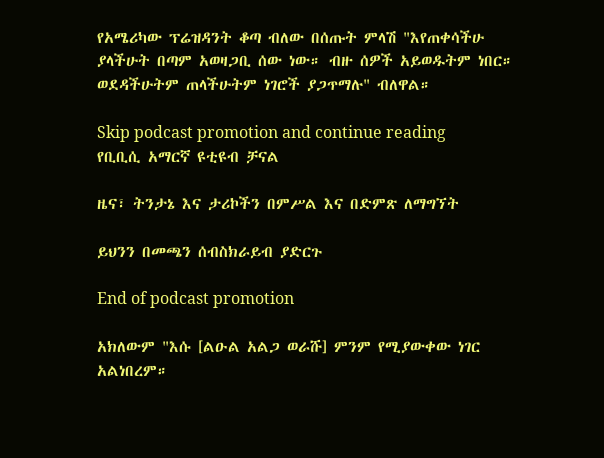የአሜሪካው ፕሬዝዳንት ቆጣ ብለው በሰጡት ምላሽ "እየጠቀሳችሁ ያላችሁት በጣም አወዛጋቢ ሰው ነው። ብዙ ሰዎች አይወዱትም ነበር። ወደዳችሁትም ጠላችሁትም ነገሮች ያጋጥማሉ" ብለዋል።

Skip podcast promotion and continue reading
የቢቢሲ አማርኛ ዩቲዩብ ቻናል

ዜና፣ ትንታኔ እና ታሪኮችን በምሥል እና በድምጽ ለማግኘት

ይህንን በመጫን ሰብስክራይብ ያድርጉ

End of podcast promotion

አክለውም "እሱ [ልዑል አልጋ ወራሹ] ምንም የሚያውቀው ነገር አልነበረም።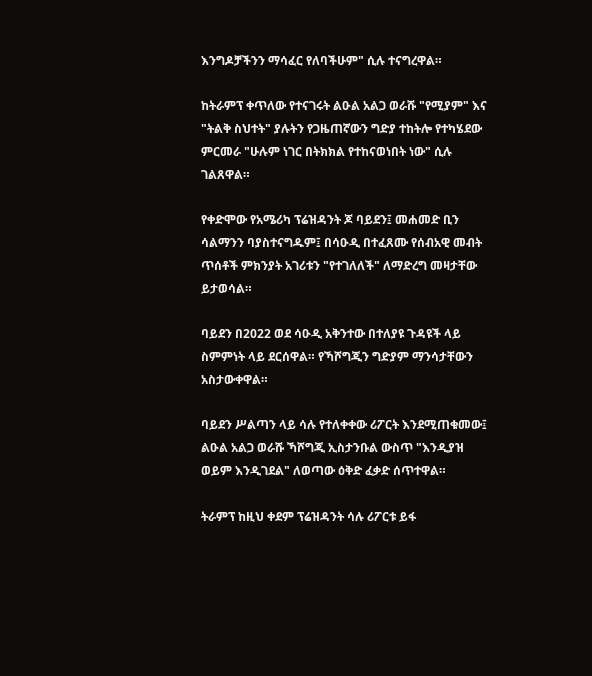እንግዶቻችንን ማሳፈር የለባችሁም" ሲሉ ተናግረዋል።

ከትራምፕ ቀጥለው የተናገሩት ልዑል አልጋ ወራሹ "የሚያም" እና "ትልቅ ስህተት" ያሉትን የጋዜጠኛውን ግድያ ተከትሎ የተካሄደው ምርመራ "ሁሉም ነገር በትክክል የተከናወነበት ነው" ሲሉ ገልጸዋል።

የቀድሞው የአሜሪካ ፕሬዝዳንት ጆ ባይደን፤ መሐመድ ቢን ሳልማንን ባያስተናግዱም፤ በሳዑዲ በተፈጸሙ የሰብአዊ መብት ጥሰቶች ምክንያት አገሪቱን "የተገለለች" ለማድረግ መዛታቸው ይታወሳል።

ባይደን በ2022 ወደ ሳዑዲ አቅንተው በተለያዩ ጉዳዩች ላይ ስምምነት ላይ ደርሰዋል። የኻሾግጂን ግድያም ማንሳታቸውን አስታውቀዋል።

ባይደን ሥልጣን ላይ ሳሉ የተለቀቀው ሪፖርት እንደሚጠቁመው፤ ልዑል አልጋ ወራሹ ኻሾግጂ ኢስታንቡል ውስጥ "እንዲያዝ ወይም እንዲገደል" ለወጣው ዕቅድ ፈቃድ ሰጥተዋል።

ትራምፕ ከዚህ ቀደም ፕሬዝዳንት ሳሉ ሪፖርቱ ይፋ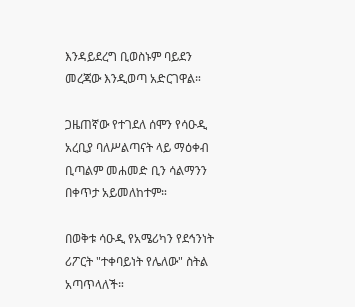እንዳይደረግ ቢወስኑም ባይደን መረጃው እንዲወጣ አድርገዋል።

ጋዜጠኛው የተገደለ ሰሞን የሳዑዲ አረቢያ ባለሥልጣናት ላይ ማዕቀብ ቢጣልም መሐመድ ቢን ሳልማንን በቀጥታ አይመለከተም።

በወቅቱ ሳዑዲ የአሜሪካን የደኅንነት ሪፖርት "ተቀባይነት የሌለው" ስትል አጣጥላለች።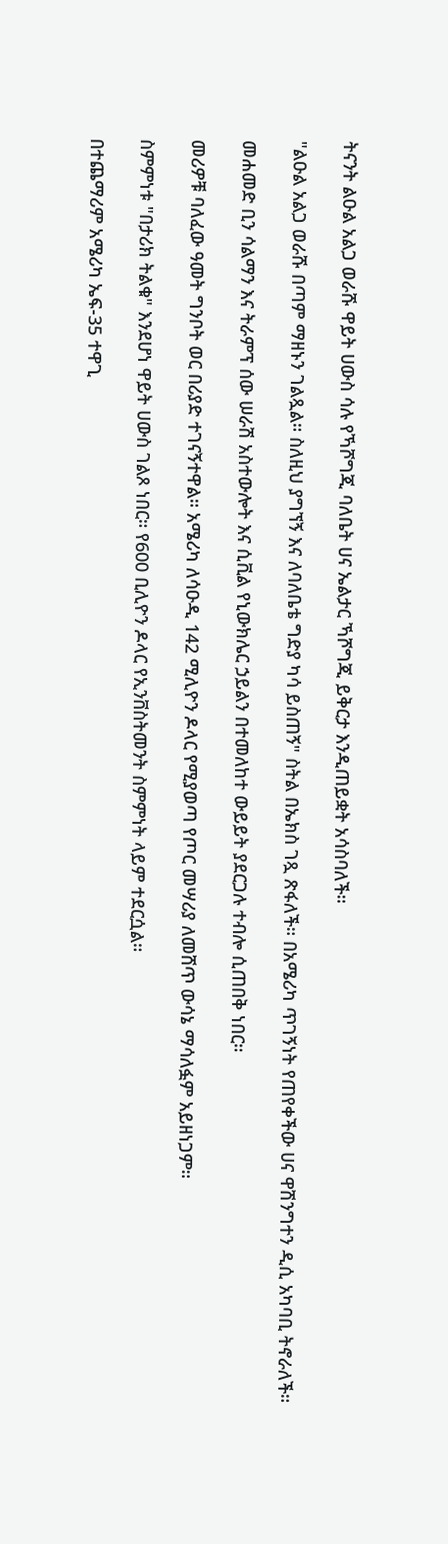ትናንት ልዑል አልጋ ወራሹ ዋይት ሀውስ ሳሉ የኻሾግጂ ባለቤት ሀና ኤልታር ኻሾግጂ ይቅርታ እንዲጠይቋት አሳስባለች።

"ልዑል አልጋ ወራሹ በጣም ማዘኑን ገልጿል። ስለዚህ ያግኘኝ እና ለባለቤቴ ግድያ ካሳ ይስጠኝ" ስትል በኤክስ ገጿ ጽፋለች። በአሜሪካ ጥገኝነት የጠየቀችው ሀና ዋሽንግተን ዲሲ አካባቢ ትኖራለች።

መሐመድ ቢን ሳልማን እና ትራምፕ ሰው ሠራሽ አስተውሎት እና ሲቪል የኒውክሌር ኃይልን በተመለከተ ውይይት ያደርጋሉ ተብሎ ሲጠበቅ ነበር።

መሪዎቹ ባለፈው ዓመት ግንቦት ወር በሪያድ ተገናኝተዋል። አሜሪካ ለሳዑዲ 142 ሚሊዮን ዶላር የሚያወጣ የጦር መሣሪያ ለመሸጥ ውሳኔ ማሳለፏም አይዘነጋም።

ስምምነቱ "በታሪክ ትልቁ" እንደሆነ ዋይት ሀውስ ገልጾ ነበር። የ600 ቢሊዮን ዶላር የኢንቨስትመንት ስምምነት ላይም ተደርሷል።

በተጨማሪም አሜሪካ ኤፍ-35 ተዋጊ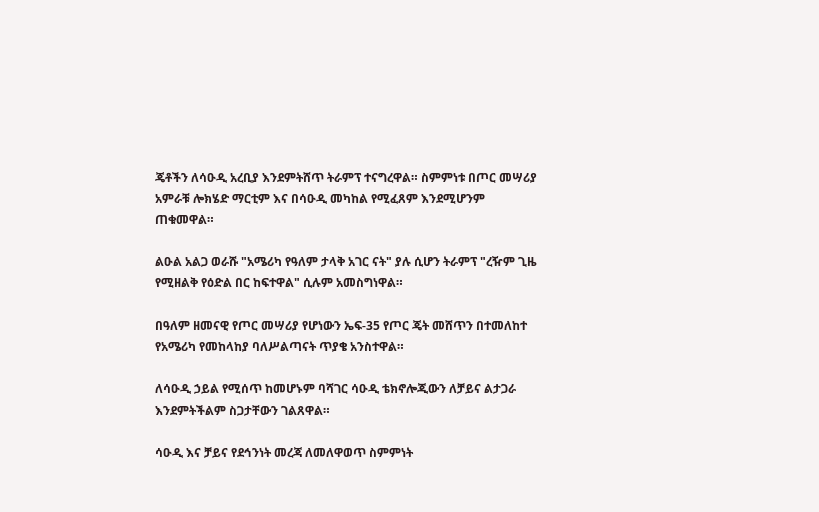ጄቶችን ለሳዑዲ አረቢያ እንደምትሸጥ ትራምፕ ተናግረዋል። ስምምነቱ በጦር መሣሪያ አምራቹ ሎክሄድ ማርቲም እና በሳዑዲ መካከል የሚፈጸም እንደሚሆንም ጠቁመዋል።

ልዑል አልጋ ወራሹ "አሜሪካ የዓለም ታላቅ አገር ናት" ያሉ ሲሆን ትራምፕ "ረዥም ጊዜ የሚዘልቅ የዕድል በር ከፍተዋል" ሲሉም አመስግነዋል።

በዓለም ዘመናዊ የጦር መሣሪያ የሆነውን ኤፍ-35 የጦር ጄት መሸጥን በተመለከተ የአሜሪካ የመከላከያ ባለሥልጣናት ጥያቄ አንስተዋል።

ለሳዑዲ ኃይል የሚሰጥ ከመሆኑም ባሻገር ሳዑዲ ቴክኖሎጂውን ለቻይና ልታጋራ እንደምትችልም ስጋታቸውን ገልጸዋል።

ሳዑዲ እና ቻይና የደኅንነት መረጃ ለመለዋወጥ ስምምነት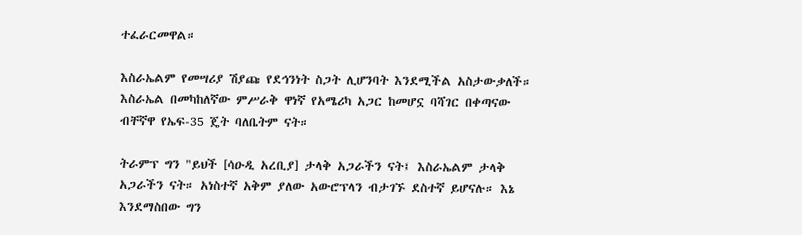ተፈራርመዋል።

እስራኤልም የመሣሪያ ሽያጩ የደኅንነት ስጋት ሊሆንባት እንደሚችል አስታውቃለች። እስራኤል በመካከለኛው ምሥራቅ ዋነኛ የአሜሪካ አጋር ከመሆኗ ባሻገር በቀጣናው ብቸኛዋ የኤፍ-35 ጄት ባለቤትም ናት።

ትራምፕ ግን "ይህች [ሳዑዲ አረቢያ] ታላቅ አጋራችን ናት፤ እስራኤልም ታላቅ አጋራችን ናት። አነስተኛ አቅም ያለው አውሮፕላን ብታገኙ ደስተኛ ይሆናሉ። እኔ እንደማስበው ግን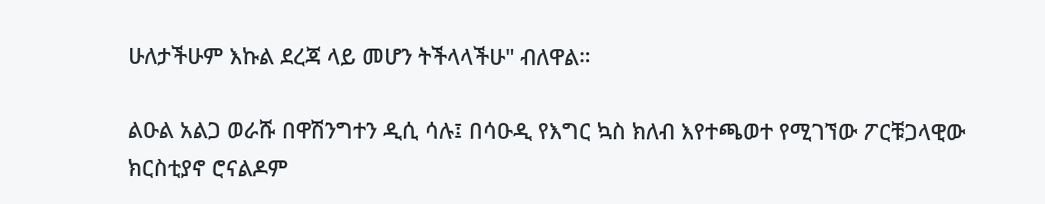ሁለታችሁም እኩል ደረጃ ላይ መሆን ትችላላችሁ" ብለዋል።

ልዑል አልጋ ወራሹ በዋሽንግተን ዲሲ ሳሉ፤ በሳዑዲ የእግር ኳስ ክለብ እየተጫወተ የሚገኘው ፖርቹጋላዊው ክርስቲያኖ ሮናልዶም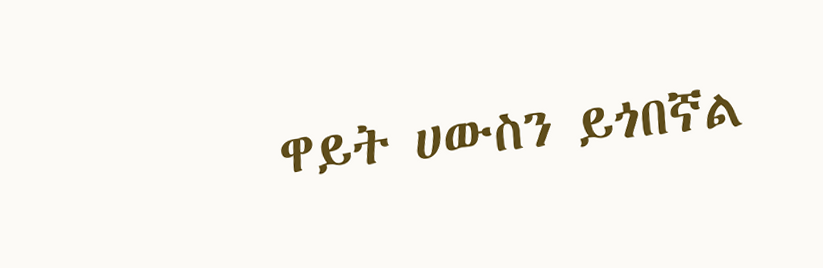ዋይት ሀውስን ይጎበኛል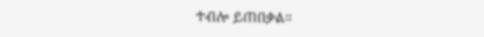ተብሎ ይጠበቃል።